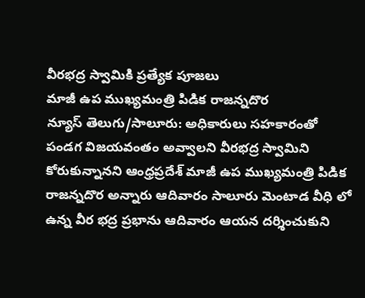వీరభద్ర స్వామికి ప్రత్యేక పూజలు
మాజీ ఉప ముఖ్యమంత్రి పిడిక రాజన్నదొర
న్యూస్ తెలుగు/సాలూరు: అధికారులు సహకారంతో పండగ విజయవంతం అవ్వాలని వీరభద్ర స్వామిని కోరుకున్నానని ఆంధ్రప్రదేశ్ మాజీ ఉప ముఖ్యమంత్రి పిడిక రాజన్నదొర అన్నారు ఆదివారం సాలూరు మెంటాడ వీధి లో ఉన్న వీర భద్ర ప్రభాను ఆదివారం ఆయన దర్శించుకుని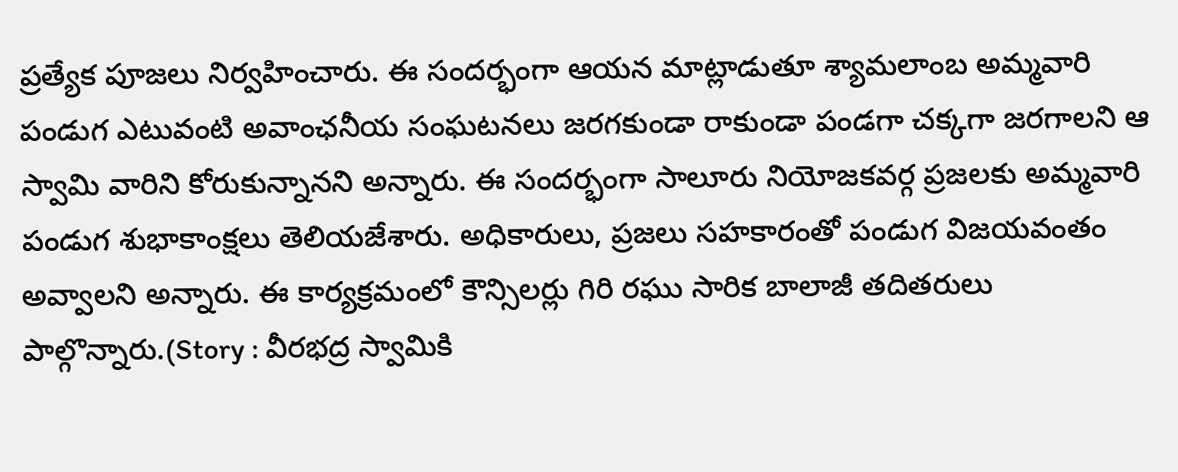ప్రత్యేక పూజలు నిర్వహించారు. ఈ సందర్భంగా ఆయన మాట్లాడుతూ శ్యామలాంబ అమ్మవారి పండుగ ఎటువంటి అవాంఛనీయ సంఘటనలు జరగకుండా రాకుండా పండగా చక్కగా జరగాలని ఆ స్వామి వారిని కోరుకున్నానని అన్నారు. ఈ సందర్భంగా సాలూరు నియోజకవర్గ ప్రజలకు అమ్మవారి పండుగ శుభాకాంక్షలు తెలియజేశారు. అధికారులు, ప్రజలు సహకారంతో పండుగ విజయవంతం అవ్వాలని అన్నారు. ఈ కార్యక్రమంలో కౌన్సిలర్లు గిరి రఘు సారిక బాలాజీ తదితరులు పాల్గొన్నారు.(Story : వీరభద్ర స్వామికి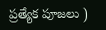ప్రత్యేక పూజలు )